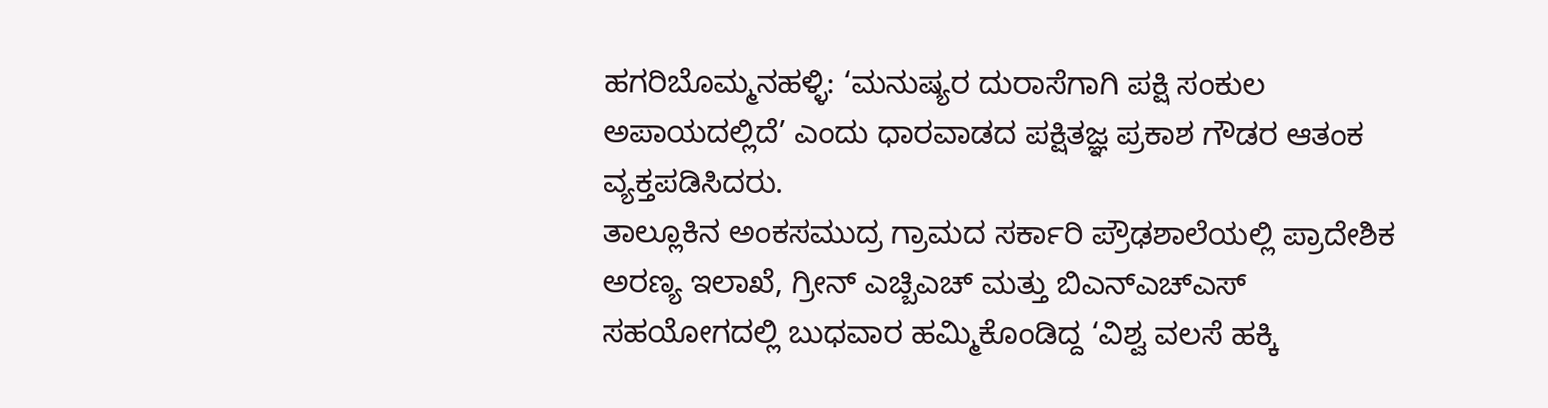ಹಗರಿಬೊಮ್ಮನಹಳ್ಳಿ: ‘ಮನುಷ್ಯರ ದುರಾಸೆಗಾಗಿ ಪಕ್ಷಿ ಸಂಕುಲ ಅಪಾಯದಲ್ಲಿದೆ’ ಎಂದು ಧಾರವಾಡದ ಪಕ್ಷಿತಜ್ಞ ಪ್ರಕಾಶ ಗೌಡರ ಆತಂಕ ವ್ಯಕ್ತಪಡಿಸಿದರು.
ತಾಲ್ಲೂಕಿನ ಅಂಕಸಮುದ್ರ ಗ್ರಾಮದ ಸರ್ಕಾರಿ ಪ್ರೌಢಶಾಲೆಯಲ್ಲಿ ಪ್ರಾದೇಶಿಕ ಅರಣ್ಯ ಇಲಾಖೆ, ಗ್ರೀನ್ ಎಚ್ಬಿಎಚ್ ಮತ್ತು ಬಿಎನ್ಎಚ್ಎಸ್ ಸಹಯೋಗದಲ್ಲಿ ಬುಧವಾರ ಹಮ್ಮಿಕೊಂಡಿದ್ದ ‘ವಿಶ್ವ ವಲಸೆ ಹಕ್ಕಿ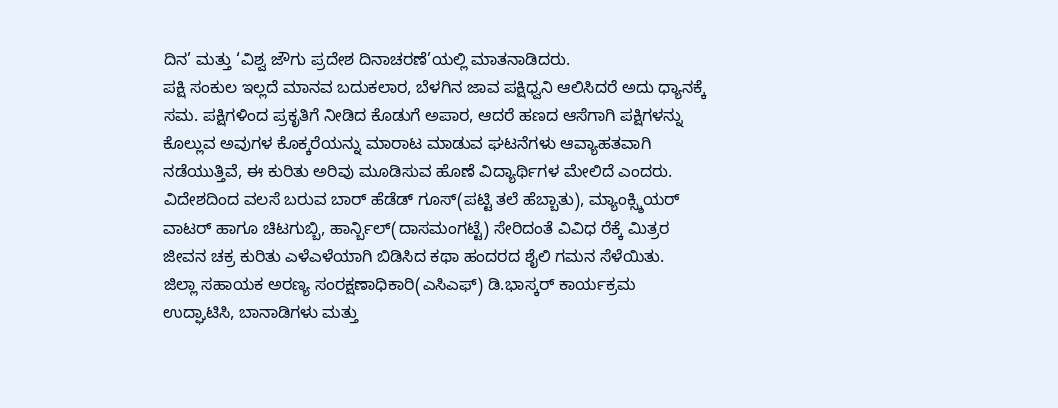ದಿನ’ ಮತ್ತು ‘ವಿಶ್ವ ಜೌಗು ಪ್ರದೇಶ ದಿನಾಚರಣೆ’ಯಲ್ಲಿ ಮಾತನಾಡಿದರು.
ಪಕ್ಷಿ ಸಂಕುಲ ಇಲ್ಲದೆ ಮಾನವ ಬದುಕಲಾರ, ಬೆಳಗಿನ ಜಾವ ಪಕ್ಷಿಧ್ವನಿ ಆಲಿಸಿದರೆ ಅದು ಧ್ಯಾನಕ್ಕೆ ಸಮ. ಪಕ್ಷಿಗಳಿಂದ ಪ್ರಕೃತಿಗೆ ನೀಡಿದ ಕೊಡುಗೆ ಅಪಾರ, ಆದರೆ ಹಣದ ಆಸೆಗಾಗಿ ಪಕ್ಷಿಗಳನ್ನು ಕೊಲ್ಲುವ ಅವುಗಳ ಕೊಕ್ಕರೆಯನ್ನು ಮಾರಾಟ ಮಾಡುವ ಘಟನೆಗಳು ಆವ್ಯಾಹತವಾಗಿ ನಡೆಯುತ್ತಿವೆ, ಈ ಕುರಿತು ಅರಿವು ಮೂಡಿಸುವ ಹೊಣೆ ವಿದ್ಯಾರ್ಥಿಗಳ ಮೇಲಿದೆ ಎಂದರು.
ವಿದೇಶದಿಂದ ವಲಸೆ ಬರುವ ಬಾರ್ ಹೆಡೆಡ್ ಗೂಸ್(ಪಟ್ಟಿ ತಲೆ ಹೆಬ್ಬಾತು), ಮ್ಯಾಂಕ್ಸ್ಶಿಯರ್ ವಾಟರ್ ಹಾಗೂ ಚಿಟಗುಬ್ಬಿ, ಹಾರ್ನ್ಬಿಲ್(ದಾಸಮಂಗಟ್ಟೆ) ಸೇರಿದಂತೆ ವಿವಿಧ ರೆಕ್ಕೆ ಮಿತ್ರರ ಜೀವನ ಚಕ್ರ ಕುರಿತು ಎಳೆಎಳೆಯಾಗಿ ಬಿಡಿಸಿದ ಕಥಾ ಹಂದರದ ಶೈಲಿ ಗಮನ ಸೆಳೆಯಿತು.
ಜಿಲ್ಲಾ ಸಹಾಯಕ ಅರಣ್ಯ ಸಂರಕ್ಷಣಾಧಿಕಾರಿ(ಎಸಿಎಫ್) ಡಿ.ಭಾಸ್ಕರ್ ಕಾರ್ಯಕ್ರಮ ಉದ್ಘಾಟಿಸಿ, ಬಾನಾಡಿಗಳು ಮತ್ತು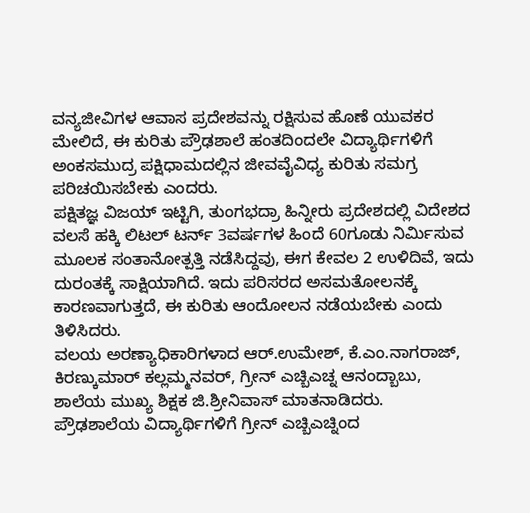ವನ್ಯಜೀವಿಗಳ ಆವಾಸ ಪ್ರದೇಶವನ್ನು ರಕ್ಷಿಸುವ ಹೊಣೆ ಯುವಕರ ಮೇಲಿದೆ, ಈ ಕುರಿತು ಪ್ರೌಢಶಾಲೆ ಹಂತದಿಂದಲೇ ವಿದ್ಯಾರ್ಥಿಗಳಿಗೆ ಅಂಕಸಮುದ್ರ ಪಕ್ಷಿಧಾಮದಲ್ಲಿನ ಜೀವವೈವಿಧ್ಯ ಕುರಿತು ಸಮಗ್ರ ಪರಿಚಯಿಸಬೇಕು ಎಂದರು.
ಪಕ್ಷಿತಜ್ಞ ವಿಜಯ್ ಇಟ್ಟಿಗಿ, ತುಂಗಭದ್ರಾ ಹಿನ್ನೀರು ಪ್ರದೇಶದಲ್ಲಿ ವಿದೇಶದ ವಲಸೆ ಹಕ್ಕಿ ಲಿಟಲ್ ಟರ್ನ್ 3ವರ್ಷಗಳ ಹಿಂದೆ 60ಗೂಡು ನಿರ್ಮಿಸುವ ಮೂಲಕ ಸಂತಾನೋತ್ಪತ್ತಿ ನಡೆಸಿದ್ದವು, ಈಗ ಕೇವಲ 2 ಉಳಿದಿವೆ, ಇದು ದುರಂತಕ್ಕೆ ಸಾಕ್ಷಿಯಾಗಿದೆ. ಇದು ಪರಿಸರದ ಅಸಮತೋಲನಕ್ಕೆ ಕಾರಣವಾಗುತ್ತದೆ, ಈ ಕುರಿತು ಆಂದೋಲನ ನಡೆಯಬೇಕು ಎಂದು ತಿಳಿಸಿದರು.
ವಲಯ ಅರಣ್ಯಾಧಿಕಾರಿಗಳಾದ ಆರ್.ಉಮೇಶ್, ಕೆ.ಎಂ.ನಾಗರಾಜ್, ಕಿರಣ್ಕುಮಾರ್ ಕಲ್ಲಮ್ಮನವರ್, ಗ್ರೀನ್ ಎಚ್ಬಿಎಚ್ನ ಆನಂದ್ಬಾಬು, ಶಾಲೆಯ ಮುಖ್ಯ ಶಿಕ್ಷಕ ಜಿ.ಶ್ರೀನಿವಾಸ್ ಮಾತನಾಡಿದರು.
ಪ್ರೌಢಶಾಲೆಯ ವಿದ್ಯಾರ್ಥಿಗಳಿಗೆ ಗ್ರೀನ್ ಎಚ್ಬಿಎಚ್ನಿಂದ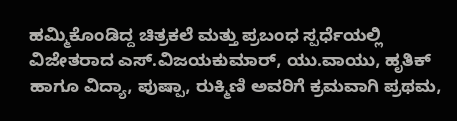ಹಮ್ಮಿಕೊಂಡಿದ್ದ ಚಿತ್ರಕಲೆ ಮತ್ತು ಪ್ರಬಂಧ ಸ್ಪರ್ಧೆಯಲ್ಲಿ ವಿಜೇತರಾದ ಎಸ್.ವಿಜಯಕುಮಾರ್, ಯು.ವಾಯು, ಹೃತಿಕ್ ಹಾಗೂ ವಿದ್ಯಾ, ಪುಷ್ಪಾ, ರುಕ್ಮಿಣಿ ಅವರಿಗೆ ಕ್ರಮವಾಗಿ ಪ್ರಥಮ,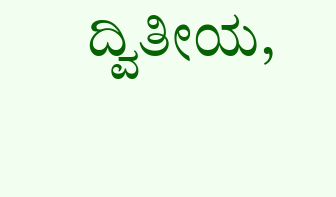ದ್ವಿತೀಯ,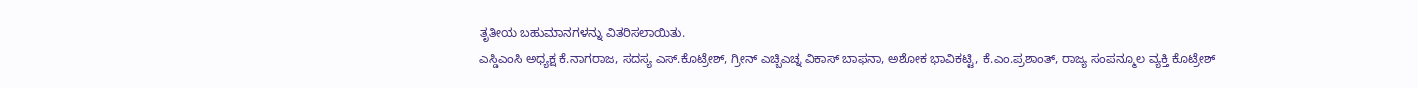ತೃತೀಯ ಬಹುಮಾನಗಳನ್ನು ವಿತರಿಸಲಾಯಿತು.
ಎಸ್ಡಿಎಂಸಿ ಅಧ್ಯಕ್ಷ ಕೆ.ನಾಗರಾಜ, ಸದಸ್ಯ ಎಸ್.ಕೊಟ್ರೇಶ್, ಗ್ರೀನ್ ಎಚ್ಬಿಎಚ್ನ ವಿಕಾಸ್ ಬಾಫನಾ, ಅಶೋಕ ಭಾವಿಕಟ್ಟಿ, ಕೆ.ಎಂ.ಪ್ರಶಾಂತ್, ರಾಜ್ಯ ಸಂಪನ್ಮೂಲ ವ್ಯಕ್ತಿ ಕೊಟ್ರೇಶ್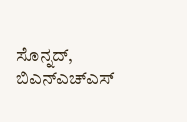ಸೊನ್ನದ್, ಬಿಎನ್ಎಚ್ಎಸ್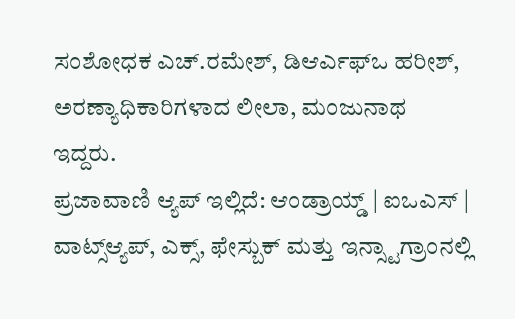ಸಂಶೋಧಕ ಎಚ್.ರಮೇಶ್, ಡಿಆರ್ಎಫ್ಒ ಹರೀಶ್, ಅರಣ್ಯಾಧಿಕಾರಿಗಳಾದ ಲೀಲಾ, ಮಂಜುನಾಥ ಇದ್ದರು.
ಪ್ರಜಾವಾಣಿ ಆ್ಯಪ್ ಇಲ್ಲಿದೆ: ಆಂಡ್ರಾಯ್ಡ್ | ಐಒಎಸ್ | ವಾಟ್ಸ್ಆ್ಯಪ್, ಎಕ್ಸ್, ಫೇಸ್ಬುಕ್ ಮತ್ತು ಇನ್ಸ್ಟಾಗ್ರಾಂನಲ್ಲಿ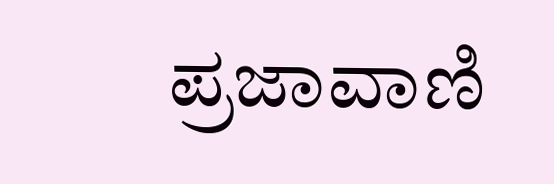ಪ್ರಜಾವಾಣಿ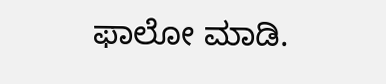ಫಾಲೋ ಮಾಡಿ.